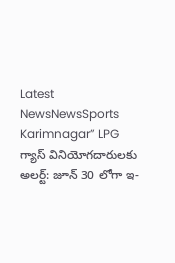Latest NewsNewsSports Karimnagar” LPG గ్యాస్ వినియోగదారులకు అలర్ట్: జూన్ 30 లోగా ఇ-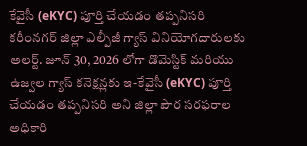కేవైసీ (eKYC) పూర్తి చేయడం తప్పనిసరి కరీంనగర్ జిల్లా ఎల్పీజీ గ్యాస్ వినియోగదారులకు అలర్ట్. జూన్ 30, 2026 లోగా డొమెస్టిక్ మరియు ఉజ్వల గ్యాస్ కనెక్షన్లకు ఇ-కేవైసీ (eKYC) పూర్తి చేయడం తప్పనిసరి అని జిల్లా పౌర సరఫరాల అధికారి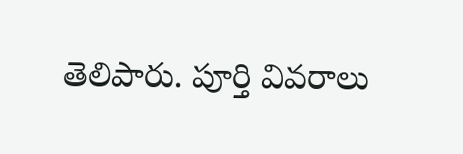తెలిపారు. పూర్తి వివరాలు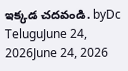ఇక్కడ చదవండి. byDc TeluguJune 24, 2026June 24, 2026